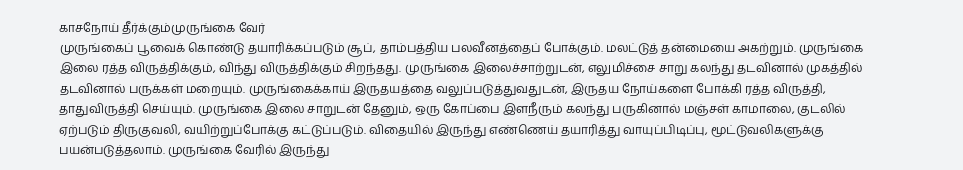காசநோய் தீர்க்கும்முருங்கை வேர்
முருங்கைப் பூவைக் கொண்டு தயாரிக்கப்படும் சூப், தாம்பத்திய பலவீனத்தைப் போக்கும். மலட்டுத் தன்மையை அகற்றும். முருங்கை இலை ரத்த விருத்திக்கும், விந்து விருத்திக்கும் சிறந்தது. முருங்கை இலைச்சாற்றுடன், எலுமிச்சை சாறு கலந்து தடவினால் முகத்தில் தடவினால் பருக்கள் மறையும். முருங்கைக்காய் இருதயத்தை வலுப்படுத்துவதுடன், இருதய நோய்களை போக்கி ரத்த விருத்தி, தாதுவிருத்தி செய்யும். முருங்கை இலை சாறுடன் தேனும், ஒரு கோப்பை இளநீரும் கலந்து பருகினால் மஞ்சள் காமாலை, குடலில் ஏற்படும் திருகுவலி, வயிற்றுப்போக்கு கட்டுப்படும். விதையில் இருந்து எண்ணெய் தயாரித்து வாயுப்பிடிப்பு, மூட்டுவலிகளுக்கு பயன்படுத்தலாம். முருங்கை வேரில் இருந்து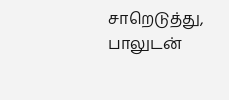சாறெடுத்து, பாலுடன்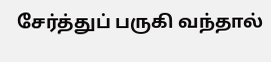சேர்த்துப் பருகி வந்தால்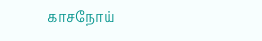காசநோய்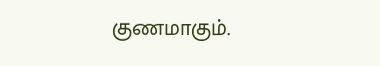குணமாகும்.